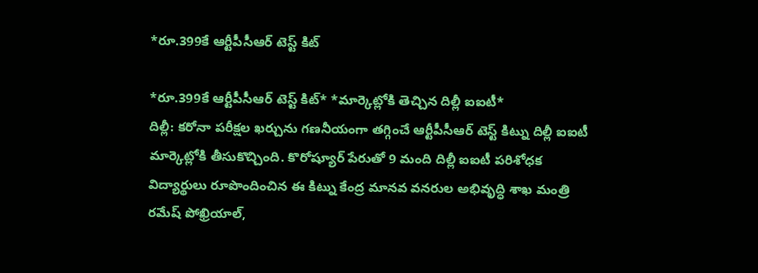*రూ.399కే ఆర్టీపీసీఆర్ టెస్ట్ కిట్

*రూ.399కే ఆర్టీపీసీఆర్ టెస్ట్ కిట్* *మార్కెట్లోకి తెచ్చిన దిల్లీ ఐఐటీ*
దిల్లీ: కరోనా పరీక్షల ఖర్చును గణనీయంగా తగ్గించే ఆర్టీపీసీఆర్ టెస్ట్ కిట్ను దిల్లీ ఐఐటీ మార్కెట్లోకి తీసుకొచ్చింది. కొరోష్యూర్ పేరుతో 9 మంది దిల్లీ ఐఐటీ పరిశోధక విద్యార్థులు రూపొందించిన ఈ కిట్ను కేంద్ర మానవ వనరుల అభివృద్ధి శాఖ మంత్రి రమేష్ పోఖ్రియాల్,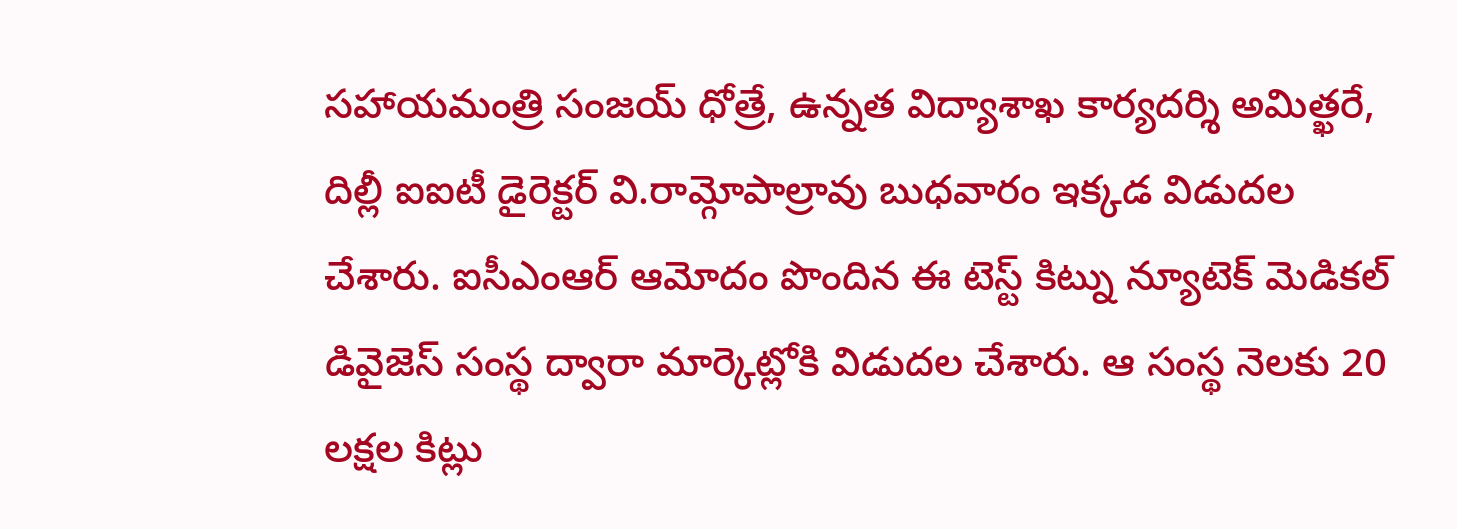సహాయమంత్రి సంజయ్ ధోత్రే, ఉన్నత విద్యాశాఖ కార్యదర్శి అమిత్ఖరే, దిల్లీ ఐఐటీ డైరెక్టర్ వి.రామ్గోపాల్రావు బుధవారం ఇక్కడ విడుదల చేశారు. ఐసీఎంఆర్ ఆమోదం పొందిన ఈ టెస్ట్ కిట్ను న్యూటెక్ మెడికల్ డివైజెస్ సంస్థ ద్వారా మార్కెట్లోకి విడుదల చేశారు. ఆ సంస్థ నెలకు 20 లక్షల కిట్లు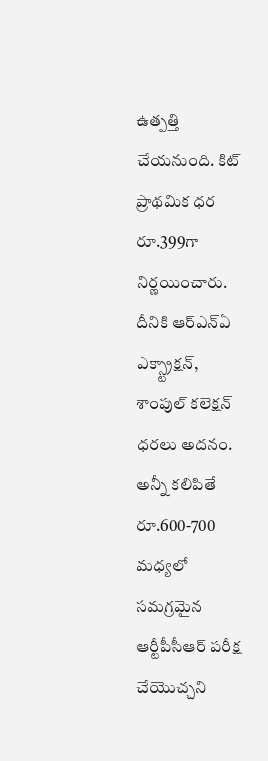ఉత్పత్తి చేయనుంది. కిట్ ప్రాథమిక ధర రూ.399గా నిర్ణయించారు. దీనికి ఆర్ఎన్ఏ ఎక్స్ట్రాక్షన్, శాంపుల్ కలెక్షన్ ధరలు అదనం. అన్నీ కలిపితే రూ.600-700 మధ్యలో సమగ్రమైన ఆర్టీపీసీఆర్ పరీక్ష చేయొచ్చని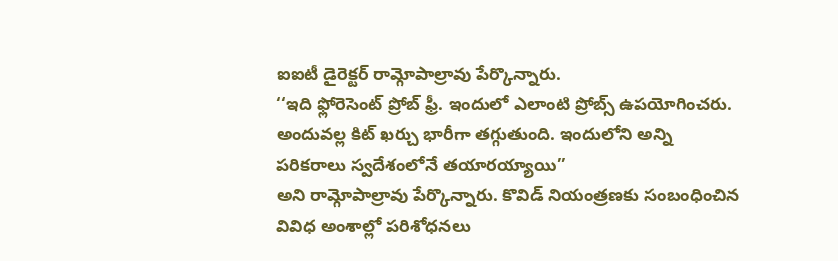ఐఐటీ డైరెక్టర్ రామ్గోపాల్రావు పేర్కొన్నారు.
‘‘ఇది ఫ్లోరెసెంట్ ప్రోబ్ ఫ్రీ. ఇందులో ఎలాంటి ప్రోబ్స్ ఉపయోగించరు. అందువల్ల కిట్ ఖర్చు భారీగా తగ్గుతుంది. ఇందులోని అన్ని పరికరాలు స్వదేశంలోనే తయారయ్యాయి’’
అని రామ్గోపాల్రావు పేర్కొన్నారు. కొవిడ్ నియంత్రణకు సంబంధించిన వివిధ అంశాల్లో పరిశోధనలు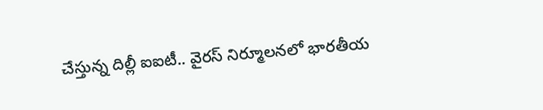చేస్తున్న దిల్లీ ఐఐటీ.. వైరస్ నిర్మూలనలో భారతీయ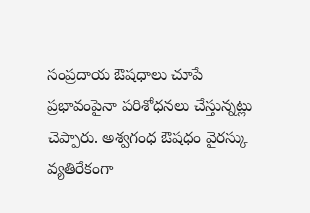సంప్రదాయ ఔషధాలు చూపే ప్రభావంపైనా పరిశోధనలు చేస్తున్నట్లు చెప్పారు. అశ్వగంధ ఔషధం వైరస్కు వ్యతిరేకంగా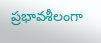ప్రభావశీలంగా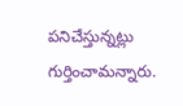పనిచేస్తున్నట్లు గుర్తించామన్నారు.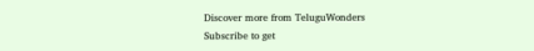Discover more from TeluguWonders
Subscribe to get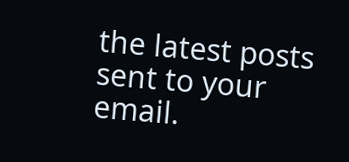the latest posts sent to your email.